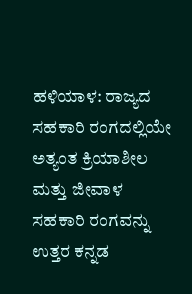ಹಳಿಯಾಳ: ರಾಜ್ಯದ ಸಹಕಾರಿ ರಂಗದಲ್ಲಿಯೇ ಅತ್ಯಂತ ಕ್ರಿಯಾಶೀಲ ಮತ್ತು ಜೀವಾಳ ಸಹಕಾರಿ ರಂಗವನ್ನು ಉತ್ತರ ಕನ್ನಡ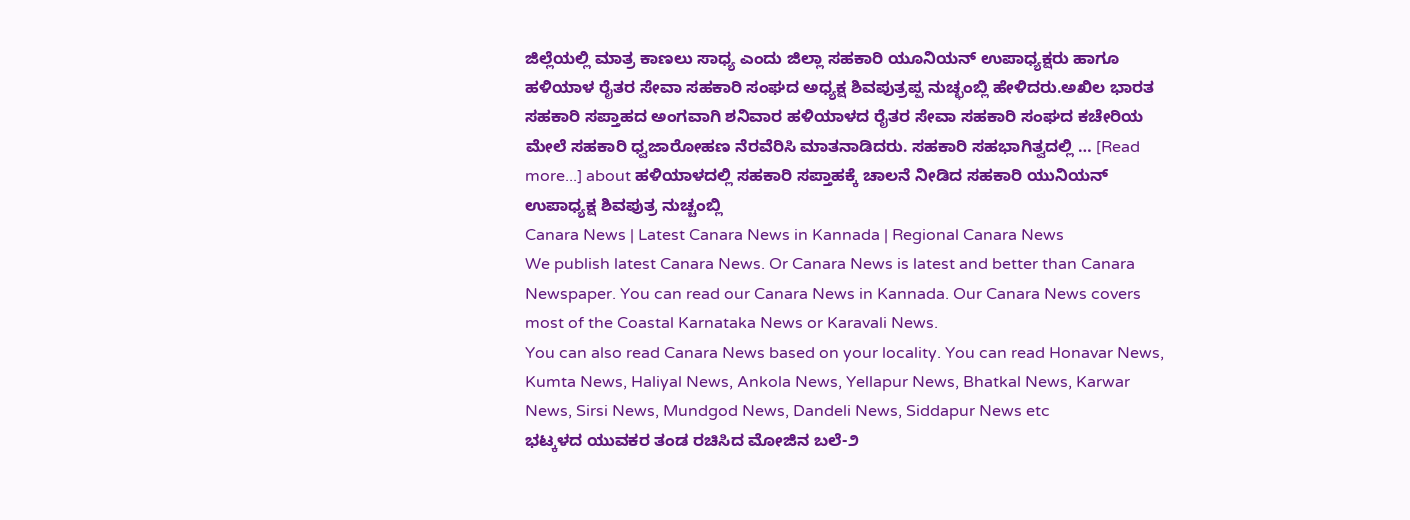ಜಿಲ್ಲೆಯಲ್ಲಿ ಮಾತ್ರ ಕಾಣಲು ಸಾಧ್ಯ ಎಂದು ಜಿಲ್ಲಾ ಸಹಕಾರಿ ಯೂನಿಯನ್ ಉಪಾಧ್ಯಕ್ಷರು ಹಾಗೂ ಹಳಿಯಾಳ ರೈತರ ಸೇವಾ ಸಹಕಾರಿ ಸಂಘದ ಅಧ್ಯಕ್ಷ ಶಿವಪುತ್ರಪ್ಪ ನುಚ್ಛಂಬ್ಲಿ ಹೇಳಿದರು.ಅಖಿಲ ಭಾರತ ಸಹಕಾರಿ ಸಪ್ತಾಹದ ಅಂಗವಾಗಿ ಶನಿವಾರ ಹಳಿಯಾಳದ ರೈತರ ಸೇವಾ ಸಹಕಾರಿ ಸಂಘದ ಕಚೇರಿಯ ಮೇಲೆ ಸಹಕಾರಿ ಧ್ವಜಾರೋಹಣ ನೆರವೆರಿಸಿ ಮಾತನಾಡಿದರು. ಸಹಕಾರಿ ಸಹಭಾಗಿತ್ವದಲ್ಲಿ … [Read more...] about ಹಳಿಯಾಳದಲ್ಲಿ ಸಹಕಾರಿ ಸಪ್ತಾಹಕ್ಕೆ ಚಾಲನೆ ನೀಡಿದ ಸಹಕಾರಿ ಯುನಿಯನ್ ಉಪಾಧ್ಯಕ್ಷ ಶಿವಪುತ್ರ ನುಚ್ಚಂಬ್ಲಿ
Canara News | Latest Canara News in Kannada | Regional Canara News
We publish latest Canara News. Or Canara News is latest and better than Canara Newspaper. You can read our Canara News in Kannada. Our Canara News covers most of the Coastal Karnataka News or Karavali News.
You can also read Canara News based on your locality. You can read Honavar News, Kumta News, Haliyal News, Ankola News, Yellapur News, Bhatkal News, Karwar News, Sirsi News, Mundgod News, Dandeli News, Siddapur News etc
ಭಟ್ಕಳದ ಯುವಕರ ತಂಡ ರಚಿಸಿದ ಮೋಜಿನ ಬಲೆ-೨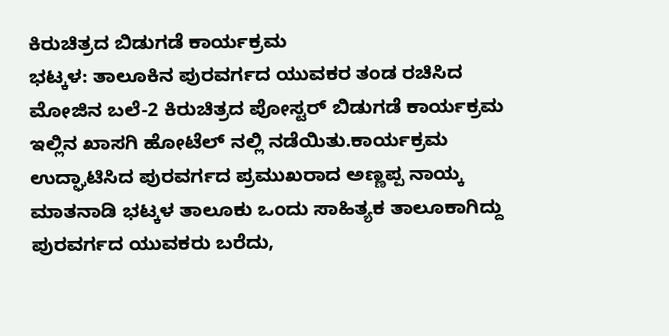ಕಿರುಚಿತ್ರದ ಬಿಡುಗಡೆ ಕಾರ್ಯಕ್ರಮ
ಭಟ್ಕಳ: ತಾಲೂಕಿನ ಪುರವರ್ಗದ ಯುವಕರ ತಂಡ ರಚಿಸಿದ ಮೋಜಿನ ಬಲೆ-2 ಕಿರುಚಿತ್ರದ ಪೋಸ್ಟರ್ ಬಿಡುಗಡೆ ಕಾರ್ಯಕ್ರಮ ಇಲ್ಲಿನ ಖಾಸಗಿ ಹೋಟೆಲ್ ನಲ್ಲಿ ನಡೆಯಿತು.ಕಾರ್ಯಕ್ರಮ ಉದ್ಘಾಟಿಸಿದ ಪುರವರ್ಗದ ಪ್ರಮುಖರಾದ ಅಣ್ಣಪ್ಪ ನಾಯ್ಕ ಮಾತನಾಡಿ ಭಟ್ಕಳ ತಾಲೂಕು ಒಂದು ಸಾಹಿತ್ಯಕ ತಾಲೂಕಾಗಿದ್ದು ಪುರವರ್ಗದ ಯುವಕರು ಬರೆದು,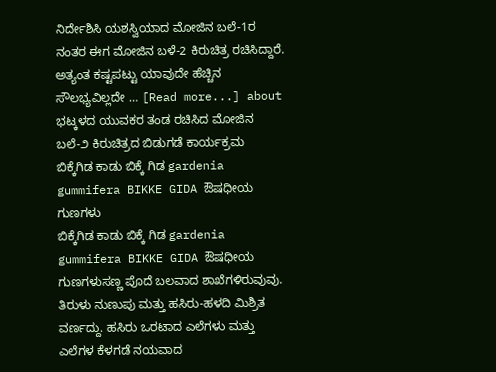ನಿರ್ದೇಶಿಸಿ ಯಶಸ್ವಿಯಾದ ಮೋಜಿನ ಬಲೆ-1ರ ನಂತರ ಈಗ ಮೋಜಿನ ಬಳೆ-2 ಕಿರುಚಿತ್ರ ರಚಿಸಿದ್ದಾರೆ. ಅತ್ಯಂತ ಕಷ್ಟಪಟ್ಟು ಯಾವುದೇ ಹೆಚ್ಚಿನ ಸೌಲಭ್ಯವಿಲ್ಲದೇ … [Read more...] about ಭಟ್ಕಳದ ಯುವಕರ ತಂಡ ರಚಿಸಿದ ಮೋಜಿನ ಬಲೆ-೨ ಕಿರುಚಿತ್ರದ ಬಿಡುಗಡೆ ಕಾರ್ಯಕ್ರಮ
ಬಿಕ್ಕೆಗಿಡ ಕಾಡು ಬಿಕ್ಕೆ ಗಿಡ gardenia gummifera BIKKE GIDA ಔಷಧೀಯ ಗುಣಗಳು
ಬಿಕ್ಕೆಗಿಡ ಕಾಡು ಬಿಕ್ಕೆ ಗಿಡ gardenia gummifera BIKKE GIDA ಔಷಧೀಯ ಗುಣಗಳುಸಣ್ಣ ಪೊದೆ ಬಲವಾದ ಶಾಖೆಗಳಿರುವುವು. ತಿರುಳು ನುಣುಪು ಮತ್ತು ಹಸಿರು-ಹಳದಿ ಮಿಶ್ರಿತ ವರ್ಣದ್ದು. ಹಸಿರು ಒರಟಾದ ಎಲೆಗಳು ಮತ್ತು ಎಲೆಗಳ ಕೆಳಗಡೆ ನಯವಾದ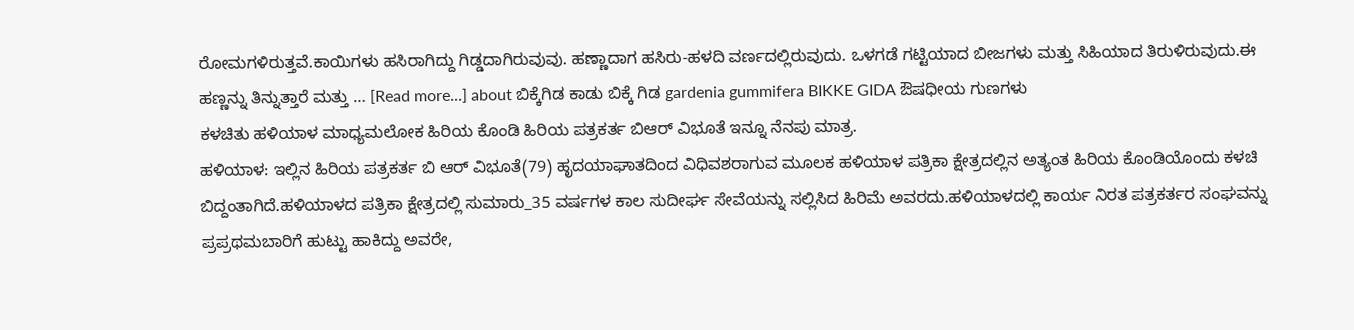ರೋಮಗಳಿರುತ್ತವೆ.ಕಾಯಿಗಳು ಹಸಿರಾಗಿದ್ದು ಗಿಡ್ಡದಾಗಿರುವುವು. ಹಣ್ಣಾದಾಗ ಹಸಿರು-ಹಳದಿ ವರ್ಣದಲ್ಲಿರುವುದು. ಒಳಗಡೆ ಗಟ್ಟಿಯಾದ ಬೀಜಗಳು ಮತ್ತು ಸಿಹಿಯಾದ ತಿರುಳಿರುವುದು.ಈ ಹಣ್ಣನ್ನು ತಿನ್ನುತ್ತಾರೆ ಮತ್ತು … [Read more...] about ಬಿಕ್ಕೆಗಿಡ ಕಾಡು ಬಿಕ್ಕೆ ಗಿಡ gardenia gummifera BIKKE GIDA ಔಷಧೀಯ ಗುಣಗಳು
ಕಳಚಿತು ಹಳಿಯಾಳ ಮಾಧ್ಯಮಲೋಕ ಹಿರಿಯ ಕೊಂಡಿ ಹಿರಿಯ ಪತ್ರಕರ್ತ ಬಿಆರ್ ವಿಭೂತೆ ಇನ್ನೂ ನೆನಪು ಮಾತ್ರ.
ಹಳಿಯಾಳ: ಇಲ್ಲಿನ ಹಿರಿಯ ಪತ್ರಕರ್ತ ಬಿ ಆರ್ ವಿಭೂತೆ(79) ಹೃದಯಾಘಾತದಿಂದ ವಿಧಿವಶರಾಗುವ ಮೂಲಕ ಹಳಿಯಾಳ ಪತ್ರಿಕಾ ಕ್ಷೇತ್ರದಲ್ಲಿನ ಅತ್ಯಂತ ಹಿರಿಯ ಕೊಂಡಿಯೊಂದು ಕಳಚಿ ಬಿದ್ದಂತಾಗಿದೆ.ಹಳಿಯಾಳದ ಪತ್ರಿಕಾ ಕ್ಷೇತ್ರದಲ್ಲಿ ಸುಮಾರು_35 ವರ್ಷಗಳ ಕಾಲ ಸುದೀರ್ಘ ಸೇವೆಯನ್ನು ಸಲ್ಲಿಸಿದ ಹಿರಿಮೆ ಅವರದು.ಹಳಿಯಾಳದಲ್ಲಿ ಕಾರ್ಯ ನಿರತ ಪತ್ರಕರ್ತರ ಸಂಘವನ್ನು ಪ್ರಪ್ರಥಮಬಾರಿಗೆ ಹುಟ್ಟು ಹಾಕಿದ್ದು ಅವರೇ,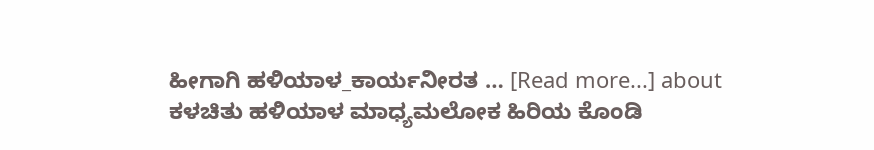ಹೀಗಾಗಿ ಹಳಿಯಾಳ_ಕಾರ್ಯನೀರತ … [Read more...] about ಕಳಚಿತು ಹಳಿಯಾಳ ಮಾಧ್ಯಮಲೋಕ ಹಿರಿಯ ಕೊಂಡಿ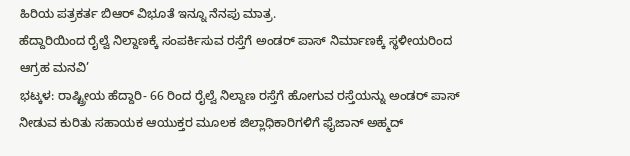ಹಿರಿಯ ಪತ್ರಕರ್ತ ಬಿಆರ್ ವಿಭೂತೆ ಇನ್ನೂ ನೆನಪು ಮಾತ್ರ.
ಹೆದ್ದಾರಿಯಿಂದ ರೈಲ್ವೆ ನಿಲ್ದಾಣಕ್ಕೆ ಸಂಪರ್ಕಿಸುವ ರಸ್ತೆಗೆ ಅಂಡರ್ ಪಾಸ್ ನಿರ್ಮಾಣಕ್ಕೆ ಸ್ಥಳೀಯರಿಂದ ಆಗ್ರಹ ಮನವಿ’
ಭಟ್ಕಳ: ರಾಷ್ಟ್ರೀಯ ಹೆದ್ದಾರಿ- 66 ರಿಂದ ರೈಲ್ವೆ ನಿಲ್ದಾಣ ರಸ್ತೆಗೆ ಹೋಗುವ ರಸ್ತೆಯನ್ನು ಅಂಡರ್ ಪಾಸ್ ನೀಡುವ ಕುರಿತು ಸಹಾಯಕ ಆಯುಕ್ತರ ಮೂಲಕ ಜಿಲ್ಲಾಧಿಕಾರಿಗಳಿಗೆ ಫೈಜಾನ್ ಅಹ್ಮದ್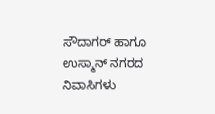ಸೌದಾಗರ್ ಹಾಗೂ ಉಸ್ಮಾನ್ ನಗರದ ನಿವಾಸಿಗಳು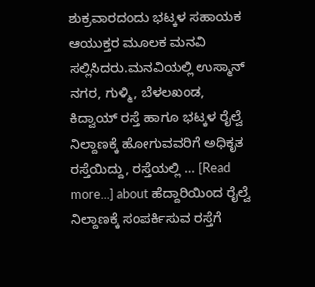ಶುಕ್ರವಾರದಂದು ಭಟ್ಕಳ ಸಹಾಯಕ ಆಯುಕ್ತರ ಮೂಲಕ ಮನವಿ ಸಲ್ಲಿಸಿದರು.ಮನವಿಯಲ್ಲಿ ಉಸ್ಮಾನ್ ನಗರ, ಗುಳ್ಮಿ, ಬೆಳಲಖಂಡ, ಕಿದ್ವಾಯ್ ರಸ್ತೆ ಹಾಗೂ ಭಟ್ಕಳ ರೈಲ್ವೆ ನಿಲ್ದಾಣಕ್ಕೆ ಹೋಗುವವರಿಗೆ ಅಧಿಕೃತ ರಸ್ತೆಯಿದ್ದು, ರಸ್ತೆಯಲ್ಲಿ … [Read more...] about ಹೆದ್ದಾರಿಯಿಂದ ರೈಲ್ವೆ ನಿಲ್ದಾಣಕ್ಕೆ ಸಂಪರ್ಕಿಸುವ ರಸ್ತೆಗೆ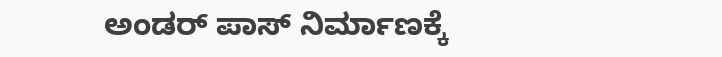ಅಂಡರ್ ಪಾಸ್ ನಿರ್ಮಾಣಕ್ಕೆ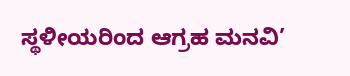ಸ್ಥಳೀಯರಿಂದ ಆಗ್ರಹ ಮನವಿ’